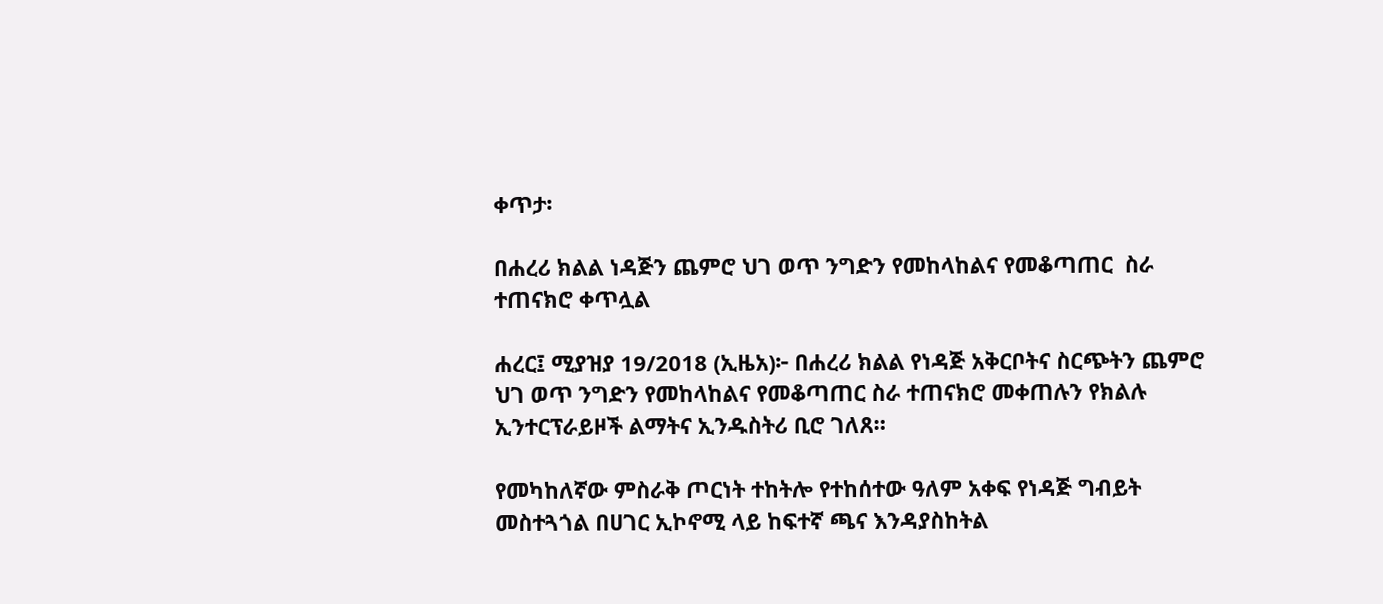ቀጥታ፡

በሐረሪ ክልል ነዳጅን ጨምሮ ህገ ወጥ ንግድን የመከላከልና የመቆጣጠር  ስራ ተጠናክሮ ቀጥሏል

ሐረር፤ ሚያዝያ 19/2018 (ኢዜአ)፦ በሐረሪ ክልል የነዳጅ አቅርቦትና ስርጭትን ጨምሮ ህገ ወጥ ንግድን የመከላከልና የመቆጣጠር ስራ ተጠናክሮ መቀጠሉን የክልሉ ኢንተርፕራይዞች ልማትና ኢንዱስትሪ ቢሮ ገለጸ።

የመካከለኛው ምስራቅ ጦርነት ተከትሎ የተከሰተው ዓለም አቀፍ የነዳጅ ግብይት መስተጓጎል በሀገር ኢኮኖሚ ላይ ከፍተኛ ጫና እንዳያስከትል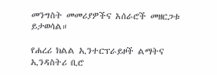መንግስት መመሪያዎችና አሰራሮች መዘርጋቱ ይታወሳል።

የሐረሪ ክልል ኢንተርፕራይዞች ልማትና ኢንዳስትሪ ቢሮ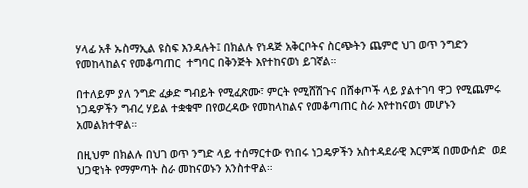ሃላፊ አቶ ኡስማኢል ዩስፍ እንዳሉት፤ በክልሉ የነዳጅ አቅርቦትና ስርጭትን ጨምሮ ህገ ወጥ ንግድን የመከላከልና የመቆጣጠር  ተግባር በቅንጅት እየተከናወነ ይገኛል።

በተለይም ያለ ንግድ ፈቃድ ግብይት የሚፈጽሙ፣ ምርት የሚሸሽጉና በሸቀጦች ላይ ያልተገባ ዋጋ የሚጨምሩ ነጋዴዎችን ግብረ ሃይል ተቋቁሞ በየወረዳው የመከላከልና የመቆጣጠር ስራ እየተከናወነ መሆኑን አመልክተዋል።

በዚህም በክልሉ በህገ ወጥ ንግድ ላይ ተሰማርተው የነበሩ ነጋዴዎችን አስተዳደራዊ እርምጃ በመውሰድ  ወደ ህጋዊነት የማምጣት ስራ መከናወኑን አንስተዋል።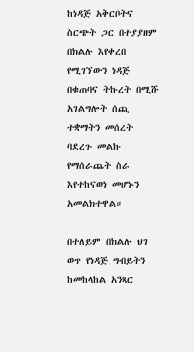ከነዳጅ አቅርቦትና ስርጭት ጋር በተያያዘም በክልሉ እየቀረበ የሚገኘውን ነዳጅ በቁጠባና ትኩረት በሚሹ አገልግሎት ሰጪ ተቋማትን መሰረት ባደረጉ መልኩ የማሰራጨት ስራ እየተከናወነ መሆኑን አመልክተዋል።

በተለይም በክልሉ ህገ ወጥ የነዳጅ ግብይትን ከመከላከል አንጻር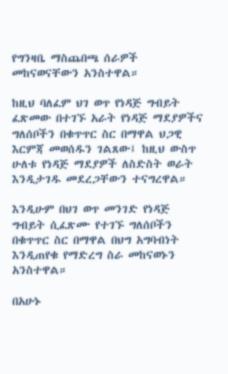የግንዛቤ ማስጨበጫ ሰራዎች መከናወናቸውን አንስተዋል።

ከዚህ ባለፈም ህገ ወጥ የነዳጅ ግብይት ፈጽመው በተገኙ አራት የነዳጅ ማደያዎችና ግለሰቦችን በቁጥጥር ስር በማዋል ህጋዊ እርምጃ መወሰዱን ገልጸው፤ ከዚህ ውስጥ ሁለቱ የነዳጅ ማደያዎች ለስድስት ወራት እንዲታገዱ መደረጋቸውን ተናግረዋል።

እንዲሁም በህገ ወጥ መንገድ የነዳጅ ግብይት ሲፈጽሙ የተገኙ ግለሰቦችን በቁጥጥር ስር በማዋል በህግ አግባብነት እንዲጠየቁ የማድረግ ስራ መከናወኑን አንስተዋል።

በአሁኑ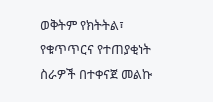ወቅትም የክትትል፣ የቁጥጥርና የተጠያቂነት ስራዎች በተቀናጀ መልኩ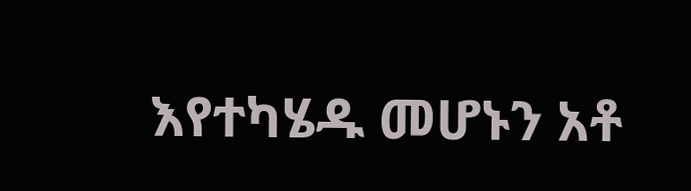እየተካሄዱ መሆኑን አቶ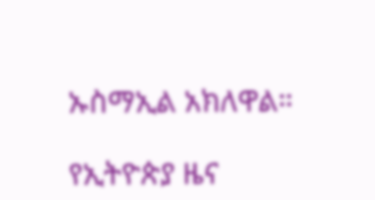ኡስማኢል አክለዋል።

የኢትዮጵያ ዜና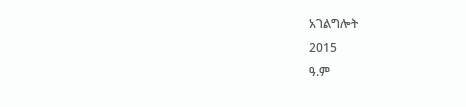አገልግሎት
2015
ዓ.ም